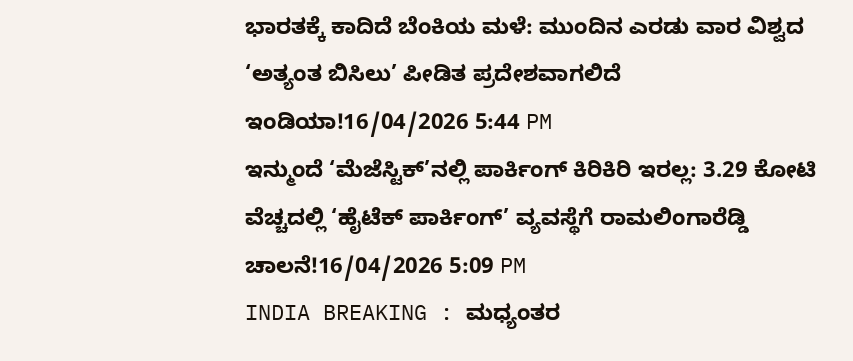ಭಾರತಕ್ಕೆ ಕಾದಿದೆ ಬೆಂಕಿಯ ಮಳೆ: ಮುಂದಿನ ಎರಡು ವಾರ ವಿಶ್ವದ ‘ಅತ್ಯಂತ ಬಿಸಿಲು’ ಪೀಡಿತ ಪ್ರದೇಶವಾಗಲಿದೆ ಇಂಡಿಯಾ!16/04/2026 5:44 PM
ಇನ್ಮುಂದೆ ‘ಮೆಜೆಸ್ಟಿಕ್’ನಲ್ಲಿ ಪಾರ್ಕಿಂಗ್ ಕಿರಿಕಿರಿ ಇರಲ್ಲ: 3.29 ಕೋಟಿ ವೆಚ್ಚದಲ್ಲಿ ‘ಹೈಟೆಕ್ ಪಾರ್ಕಿಂಗ್’ ವ್ಯವಸ್ಥೆಗೆ ರಾಮಲಿಂಗಾರೆಡ್ಡಿ ಚಾಲನೆ!16/04/2026 5:09 PM
INDIA BREAKING : ಮಧ್ಯಂತರ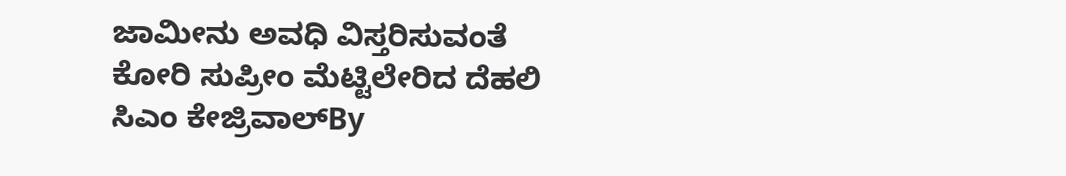ಜಾಮೀನು ಅವಧಿ ವಿಸ್ತರಿಸುವಂತೆ ಕೋರಿ ಸುಪ್ರೀಂ ಮೆಟ್ಟಿಲೇರಿದ ದೆಹಲಿ ಸಿಎಂ ಕೇಜ್ರಿವಾಲ್By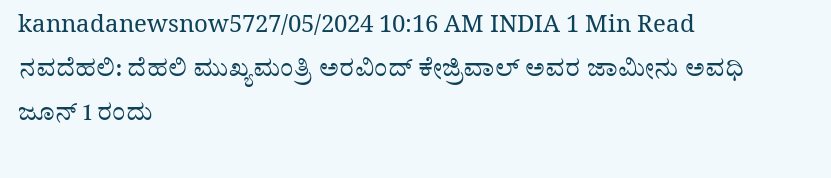kannadanewsnow5727/05/2024 10:16 AM INDIA 1 Min Read ನವದೆಹಲಿ: ದೆಹಲಿ ಮುಖ್ಯಮಂತ್ರಿ ಅರವಿಂದ್ ಕೇಜ್ರಿವಾಲ್ ಅವರ ಜಾಮೀನು ಅವಧಿ ಜೂನ್ 1 ರಂದು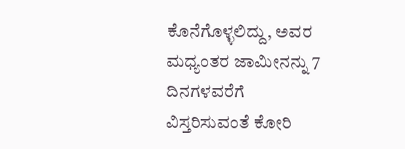ಕೊನೆಗೊಳ್ಳಲಿದ್ದು, ಅವರ ಮಧ್ಯಂತರ ಜಾಮೀನನ್ನು 7 ದಿನಗಳವರೆಗೆ ವಿಸ್ತರಿಸುವಂತೆ ಕೋರಿ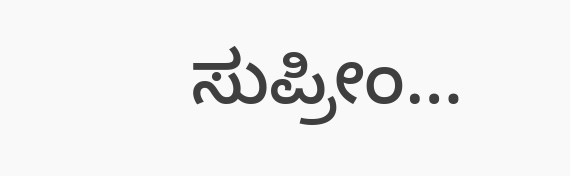ಸುಪ್ರೀಂ…